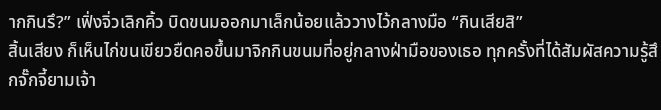ากกินรึ?” เฟิ่งจิ่วเลิกคิ้ว บิดขนมออกมาเล็กน้อยแล้ววางไว้กลางมือ “กินเสียสิ”
สิ้นเสียง ก็เห็นไก่ขนเขียวยืดคอขึ้นมาจิกกินขนมที่อยู่กลางฝ่ามือของเธอ ทุกครั้งที่ได้สัมผัสความรู้สึกจั๊กจี้ยามเจ้า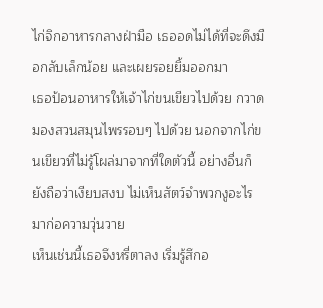ไก่จิกอาหารกลางฝ่ามือ เธออดไม่ได้ที่จะดึงมือกลับเล็กน้อย และเผยรอยยิ้มออกมา
เธอป้อนอาหารให้เจ้าไก่ขนเขียวไปด้วย กวาดมองสวนสมุนไพรรอบๆ ไปด้วย นอกจากไก่ขนเขียวที่ไม่รู้โผล่มาจากที่ใดตัวนี้ อย่างอื่นก็ยังถือว่าเงียบสงบ ไม่เห็นสัตว์จำพวกงูอะไรมาก่อความวุ่นวาย
เห็นเช่นนี้เธอจึงหรี่ตาลง เริ่มรู้สึกอ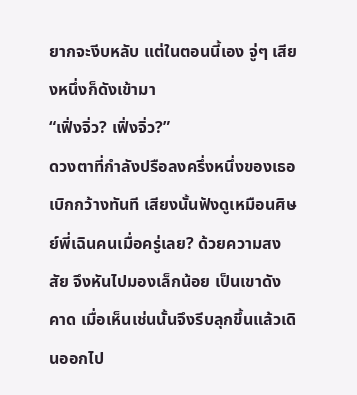ยากจะงีบหลับ แต่ในตอนนี้เอง จู่ๆ เสียงหนึ่งก็ดังเข้ามา
“เฟิ่งจิ่ว? เฟิ่งจิ่ว?”
ดวงตาที่กำลังปรือลงครึ่งหนึ่งของเธอเบิกกว้างทันที เสียงนั้นฟังดูเหมือนศิษย์พี่เฉินคนเมื่อครู่เลย? ด้วยความสงสัย จึงหันไปมองเล็กน้อย เป็นเขาดังคาด เมื่อเห็นเช่นนั้นจึงรีบลุกขึ้นแล้วเดินออกไป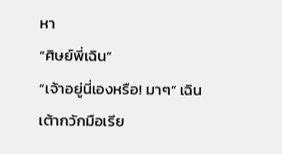หา
“ศิษย์พี่เฉิน”
“เจ้าอยู่นี่เองหรือ! มาๆ” เฉินเต้ากวักมือเรีย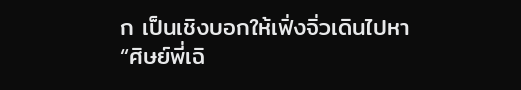ก เป็นเชิงบอกให้เฟิ่งจิ่วเดินไปหา
“ศิษย์พี่เฉิ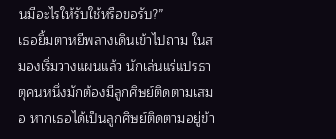นมีอะไรให้รับใช้หรือขอรับ?”
เธอยิ้มตาหยีพลางเดินเข้าไปถาม ในสมองเริ่มวางแผนแล้ว นักเล่นแร่แปรธาตุคนหนึ่งมักต้องมีลูกศิษย์ติดตามเสมอ หากเธอได้เป็นลูกศิษย์ติดตามอยู่ข้า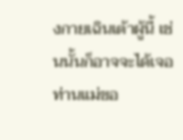งกายเฉินเต้าผู้นี้ เช่นนั้นก็อาจจะได้เจอท่านแม่ขอ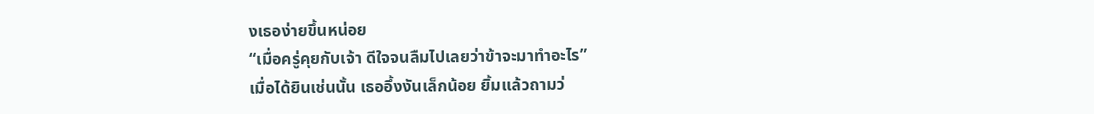งเธอง่ายขึ้นหน่อย
“เมื่อครู่คุยกับเจ้า ดีใจจนลืมไปเลยว่าข้าจะมาทำอะไร”
เมื่อได้ยินเช่นนั้น เธออึ้งงันเล็กน้อย ยิ้มแล้วถามว่